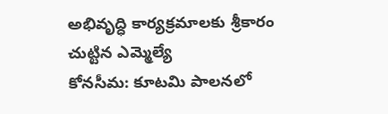అభివృద్ధి కార్యక్రమాలకు శ్రీకారం చుట్టిన ఎమ్మెల్యే
కోనసీమ: కూటమి పాలనలో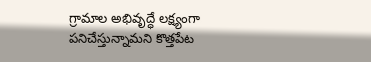గ్రామాల అభివృద్ధే లక్ష్యంగా పనిచేస్తున్నామని కొత్తపేట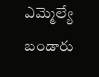ఎమ్మెల్యే బండారు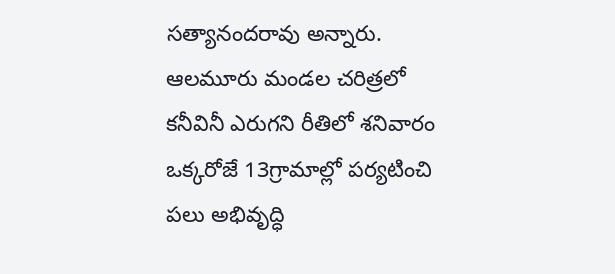సత్యానందరావు అన్నారు. ఆలమూరు మండల చరిత్రలో కనీవినీ ఎరుగని రీతిలో శనివారం ఒక్కరోజే 13గ్రామాల్లో పర్యటించి పలు అభివృద్ధి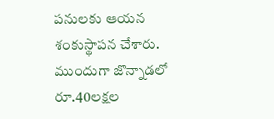పనులకు ఆయన శంకుస్థాపన చేశారు. ముందుగా జొన్నాడలో రూ.40లక్షల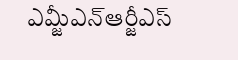ఎమ్జీఎన్ఆర్జీఎస్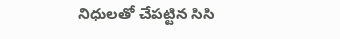నిధులతో చేపట్టిన సిసి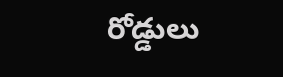రోడ్డులు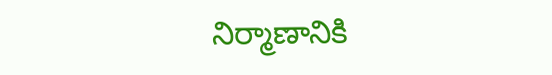నిర్మాణానికి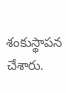శంకుస్థాపన చేశారు.